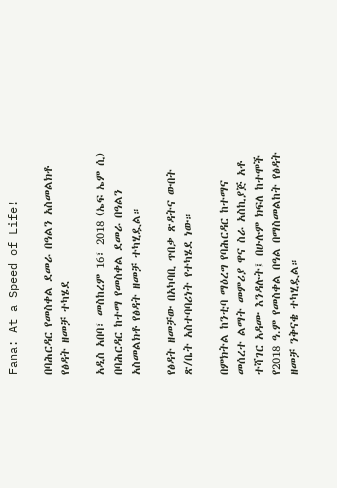Fana: At a Speed of Life!

በባሕርዳር የመስቀል ደመራ በዓልን አስመልክቶ የፅዳት ዘመቻ ተካሄደ

አዲስ አበባ፣ መስከረም 16፣ 2018 (ኤፍ ኤም ሲ) በባሕርዳር ከተማ የመስቀል ደመራ በዓልን አስመልክቶ የፅዳት ዘመቻ ተካሂዷል።

የፅዳት ዘመቻው በአካባቢ ጥበቃ ጽዳትና ውበት ጽ/ቤት አስተባባሪነት የተካሄደ ነው።

በምክትል ከንቲባ ማዕረግ የባሕርዳር ከተማና መሰረተ ልማት መምሪያ ዋና ስራ አስኪያጅ አቶ ተሻገር አዳሙ እንዳሉት፤ በሁሉም ክፍለ ከተሞች የ2018 ዓ.ም የመስቀል በዓል በማስመልከት የፅዳት ዘመቻ ንቅናቄ ተካሂዷል።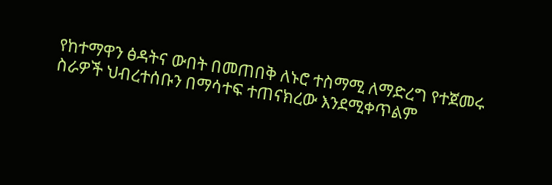የከተማዋን ፅዳትና ውበት በመጠበቅ ለኑሮ ተስማሚ ለማድረግ የተጀመሩ ስራዎች ህብረተሰቡን በማሳተፍ ተጠናክረው እንደሚቀጥልም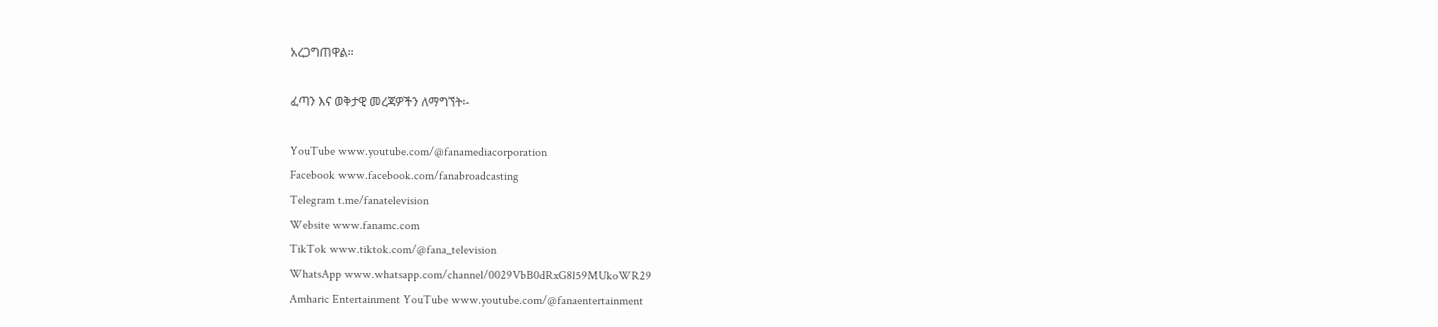አረጋግጠዋል።

ፈጣን እና ወቅታዊ መረጃዎችን ለማግኘት፡-

YouTube www.youtube.com/@fanamediacorporation
Facebook www.facebook.com/fanabroadcasting
Telegram t.me/fanatelevision
Website www.fanamc.com
TikTok www.tiktok.com/@fana_television
WhatsApp www.whatsapp.com/channel/0029VbB0dRxG8l59MUkoWR29
Amharic Entertainment YouTube www.youtube.com/@fanaentertainment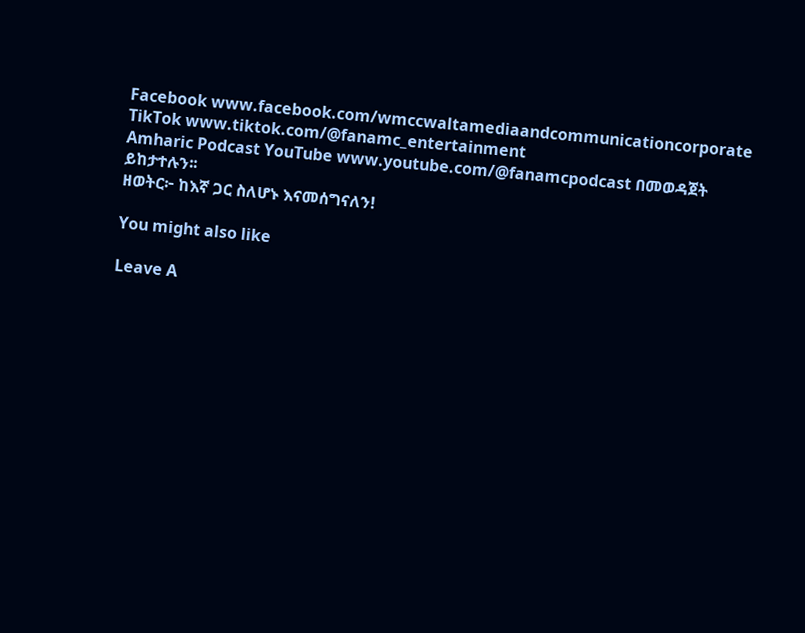Facebook www.facebook.com/wmccwaltamediaandcommunicationcorporate
TikTok www.tiktok.com/@fanamc_entertainment
Amharic Podcast YouTube www.youtube.com/@fanamcpodcast በመወዳጀት ይከታተሉን፡፡
ዘወትር፦ ከእኛ ጋር ስለሆኑ እናመሰግናለን!

You might also like

Leave A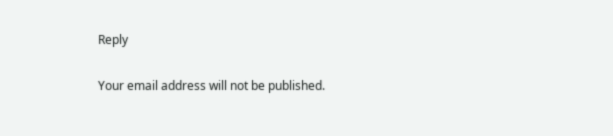Reply

Your email address will not be published.